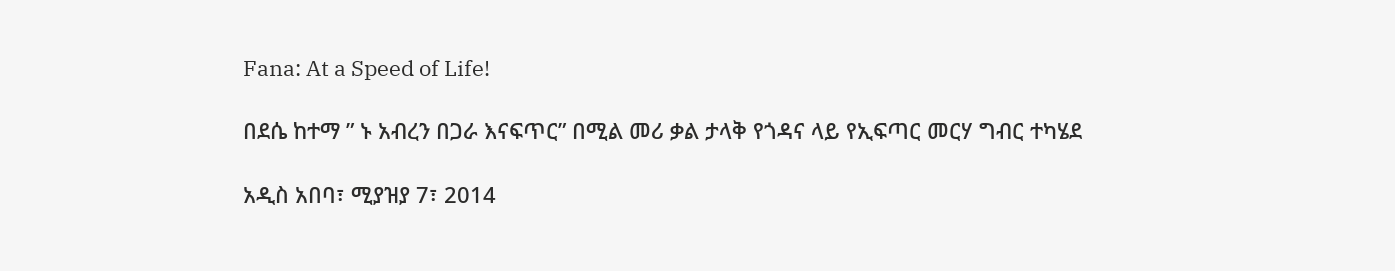Fana: At a Speed of Life!

በደሴ ከተማ ” ኑ አብረን በጋራ እናፍጥር” በሚል መሪ ቃል ታላቅ የጎዳና ላይ የኢፍጣር መርሃ ግብር ተካሄደ

አዲስ አበባ፣ ሚያዝያ 7፣ 2014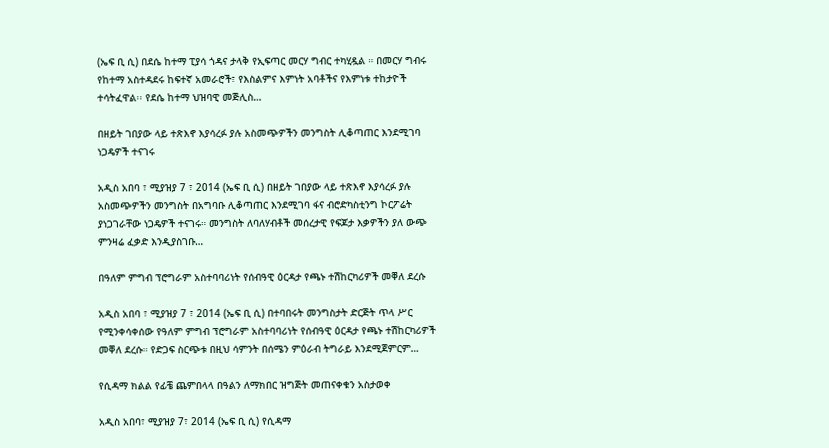(ኤፍ ቢ ሲ) በደሴ ከተማ ፒያሳ ጎዳና ታላቅ የኢፍጣር መርሃ ግብር ተካሂዷል ። በመርሃ ግብሩ የከተማ አስተዳደሩ ከፍተኛ አመራሮች፣ የእስልምና እምነት አባቶችና የእምነቱ ተከታዮች ተሳትፈዋል፡፡ የደሴ ከተማ ህዝባዊ መጅሊስ…

በዘይት ገበያው ላይ ተጽእኖ እያሳረፉ ያሉ አስመጭዎችን መንግስት ሊቆጣጠር እንደሚገባ ነጋዴዎች ተናገሩ

አዲስ አበባ ፣ ሚያዝያ 7 ፣ 2014 (ኤፍ ቢ ሲ) በዘይት ገበያው ላይ ተጽእኖ እያሳረፉ ያሉ አስመጭዎችን መንግስት በአግባቡ ሊቆጣጠር እንደሚገባ ፋና ብሮድካስቲንግ ኮርፖሬት ያነጋገራቸው ነጋዴዎች ተናገሩ። መንግስት ለባለሃብቶች መሰረታዊ የፍጆታ እቃዎችን ያለ ውጭ ምንዛሬ ፈቃድ እንዲያስገቡ…

በዓለም ምግብ ፕሮግራም አስተባባሪነት የሰብዓዊ ዕርዳታ የጫኑ ተሽከርካሪዎች መቐለ ደረሱ

አዲስ አበባ ፣ ሚያዝያ 7 ፣ 2014 (ኤፍ ቢ ሲ) በተባበሩት መንግስታት ድርጅት ጥላ ሥር የሚንቀሳቀሰው የዓለም ምግብ ፕሮግራም አስተባባሪነት የሰብዓዊ ዕርዳታ የጫኑ ተሽከርካሪዎች መቐለ ደረሱ። የድጋፍ ስርጭቱ በዚህ ሳምንት በሰሜን ምዕራብ ትግራይ እንደሚጀምርም…

የሲዳማ ክልል የፊቼ ጨምበላላ በዓልን ለማክበር ዝግጅት መጠናቀቁን አስታወቀ

አዲስ አበባ፣ ሚያዝያ 7፣ 2014 (ኤፍ ቢ ሲ) የሲዳማ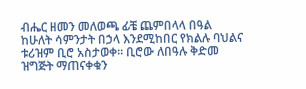ብሔር ዘመን መለወጫ ፊቼ ጨምበላላ በዓል ከሁለት ሳምንታት በኃላ እንደሚከበር የክልሉ ባህልና ቱሪዝም ቢሮ አስታወቀ፡፡ ቢሮው ለበዓሉ ቅድመ ዝግጅት ማጠናቀቁን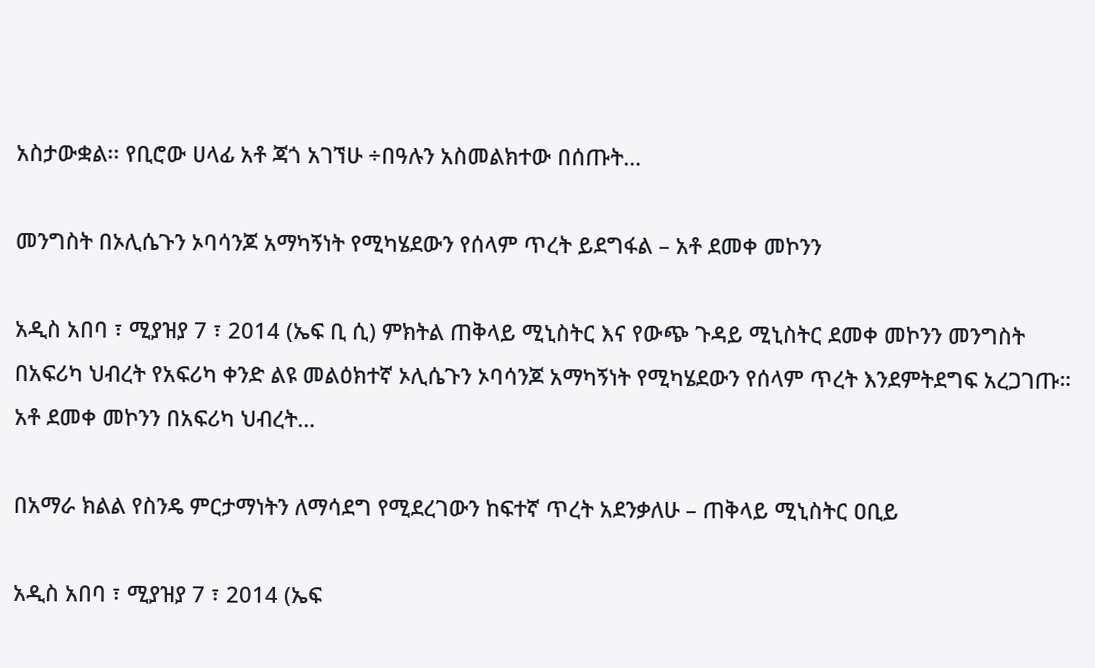አስታውቋል፡፡ የቢሮው ሀላፊ አቶ ጃጎ አገኘሁ ÷በዓሉን አስመልክተው በሰጡት…

መንግስት በኦሊሴጉን ኦባሳንጆ አማካኝነት የሚካሄደውን የሰላም ጥረት ይደግፋል – አቶ ደመቀ መኮንን

አዲስ አበባ ፣ ሚያዝያ 7 ፣ 2014 (ኤፍ ቢ ሲ) ምክትል ጠቅላይ ሚኒስትር እና የውጭ ጉዳይ ሚኒስትር ደመቀ መኮንን መንግስት በአፍሪካ ህብረት የአፍሪካ ቀንድ ልዩ መልዕክተኛ ኦሊሴጉን ኦባሳንጆ አማካኝነት የሚካሄደውን የሰላም ጥረት እንደምትደግፍ አረጋገጡ። አቶ ደመቀ መኮንን በአፍሪካ ህብረት…

በአማራ ክልል የስንዴ ምርታማነትን ለማሳደግ የሚደረገውን ከፍተኛ ጥረት አደንቃለሁ – ጠቅላይ ሚኒስትር ዐቢይ

አዲስ አበባ ፣ ሚያዝያ 7 ፣ 2014 (ኤፍ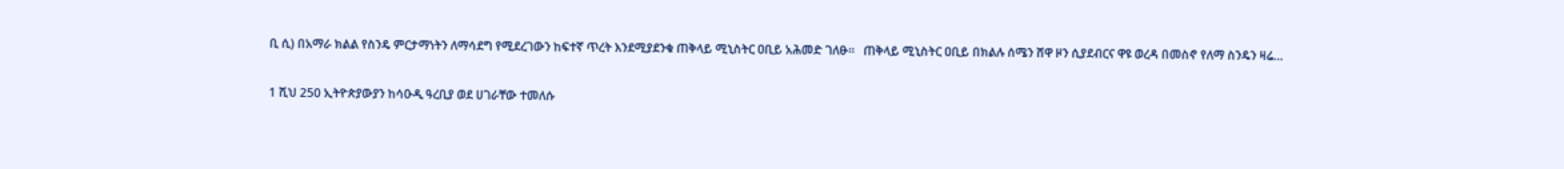ቢ ሲ) በአማራ ክልል የስንዴ ምርታማነትን ለማሳደግ የሚደረገውን ከፍተኛ ጥረት እንደሚያደንቁ ጠቅላይ ሚኒስትር ዐቢይ አሕመድ ገለፁ።   ጠቅላይ ሚኒስትር ዐቢይ በክልሉ ሰሜን ሸዋ ዞን ሲያደብርና ዋዩ ወረዳ በመስኖ የለማ ስንዴን ዛሬ…

1 ሺህ 250 ኢትዮጵያውያን ከሳዑዲ ዓረቢያ ወደ ሀገራቸው ተመለሱ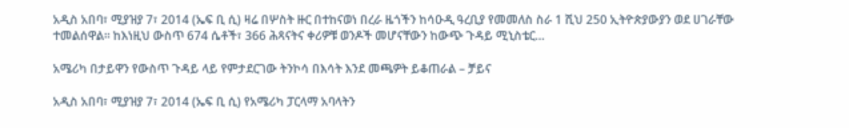አዲስ አበባ፣ ሚያዝያ 7፣ 2014 (ኤፍ ቢ ሲ) ዛሬ በሦስት ዙር በተከናወነ በረራ ዜጎችን ከሳዑዲ ዓረቢያ የመመለስ ስራ 1 ሺህ 250 ኢትዮጵያውያን ወደ ሀገራቸው ተመልሰዋል፡፡ ከእነዚህ ውስጥ 674 ሴቶች፣ 366 ሕጻናትና ቀሪዎቹ ወንዶች መሆናቸውን ከውጭ ጉዳይ ሚኒስቴር…

አሜሪካ በታይዋን የውስጥ ጉዳይ ላይ የምታደርገው ትንኮሳ በእሳት እንደ መጫዎት ይቆጠራል – ቻይና

አዲስ አበባ፣ ሚያዝያ 7፣ 2014 (ኤፍ ቢ ሲ) የአሜሪካ ፓርላማ አባላትን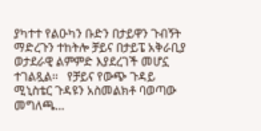ያካተተ የልዑካን ቡድን በታይዋን ጉብኝት ማድረጉን ተከትሎ ቻይና በታይፔ አቅራቢያ ወታደራዊ ልምምድ እያደረገች መሆኗ ተገልጿል፡፡   የቻይና የውጭ ጉዳይ ሚኒስቴር ጉዳዩን አስመልክቶ ባወጣው መግለጫ…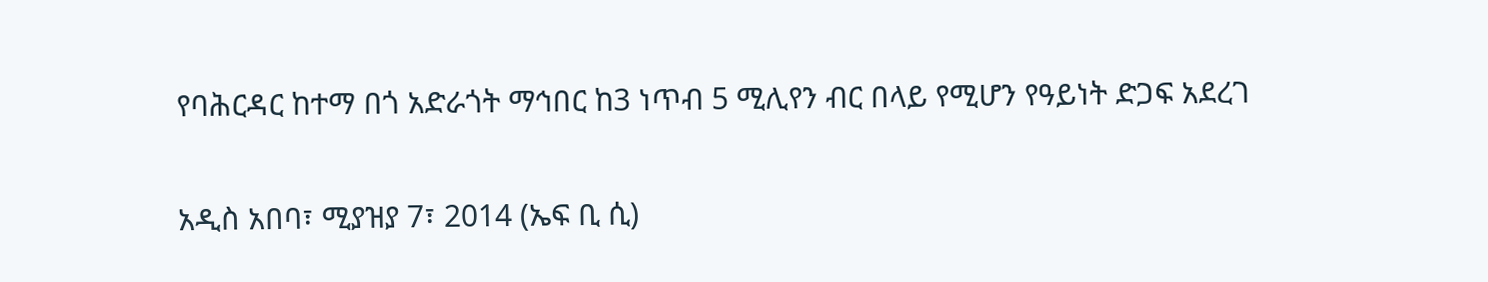የባሕርዳር ከተማ በጎ አድራጎት ማኅበር ከ3 ነጥብ 5 ሚሊየን ብር በላይ የሚሆን የዓይነት ድጋፍ አደረገ

አዲስ አበባ፣ ሚያዝያ 7፣ 2014 (ኤፍ ቢ ሲ)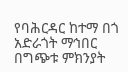የባሕርዳር ከተማ በጎ አድራጎት ማኅበር በግጭቱ ምክንያት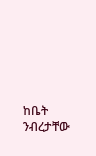ከቤት ንብረታቸው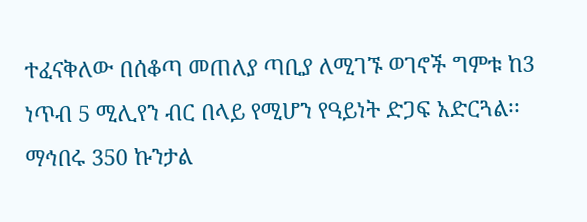ተፈናቅለው በሰቆጣ መጠለያ ጣቢያ ለሚገኙ ወገኖች ግምቱ ከ3 ነጥብ 5 ሚሊየን ብር በላይ የሚሆን የዓይነት ድጋፍ አድርጓል፡፡ ማኅበሩ 350 ኩንታል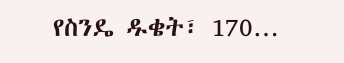የስንዴ ዱቄት፣ 170…